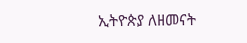ኢትዮጵያ ለዘመናት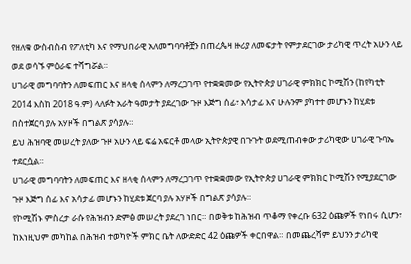የዘለቁ ውስብስብ የፖለቲካ እና የማህበራዊ አለመግባባቶቿን በጠረጴዛ ዙሪያ ለመፍታት የምታደርገው ታሪካዊ ጥረት አሁን ላይ ወደ ወሳኙ ምዕራፍ ተሻግሯል።
ሀገራዊ መግባባትን ለመፍጠር እና ዘላቂ ሰላምን ለማረጋገጥ የተቋቋመው የኢትዮጵያ ሀገራዊ ምክክር ኮሚሽን (ከየካቲት 2014 እስከ 2018 ዓ.ም) ላለፉት አራት ዓመታት ያደረገው ጉዞ እጅግ ሰፊ፣ አሳታፊ እና ሁሉንም ያካተተ መሆኑን ከሂደቱ በስተጀርባ ያሉ አሃዞች በግልጽ ያሳያሉ።
ይህ ሕዝባዊ መሠረት ያለው ጉዞ አሁን ላይ ፍሬ አፍርቶ መላው ኢትዮጵያዊ በጉጉት ወደሚጠብቀው ታሪካዊው ሀገራዊ ጉባኤ ተደርሷል።
ሀገራዊ መግባባትን ለመፍጠር እና ዘላቂ ሰላምን ለማረጋገጥ የተቋቋመው የኢትዮጵያ ሀገራዊ ምክክር ኮሚሽን የሚያደርገው ጉዞ እጅግ ሰፊ እና አሳታፊ መሆኑን ከሂደቱ ጀርባ ያሉ አሃዞች በግልጽ ያሳያሉ።
የኮሚሽኑ ምስረታ ራሱ የሕዝብን ድምፅ መሠረት ያደረገ ነበር። በወቅቱ ከሕዝብ ጥቆማ የቀረቡ 632 ዕጩዎች የነበሩ ሲሆን፣ ከእነዚህም መካከል በሕዝብ ተወካዮች ምክር ቤት ለውድድር 42 ዕጩዎች ቀርበዋል። በመጨረሻም ይህንን ታሪካዊ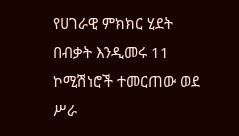የሀገራዊ ምክክር ሂደት በብቃት እንዲመሩ 11 ኮሚሽነሮች ተመርጠው ወደ ሥራ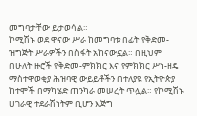መግባታቸው ይታወሳል።
ኮሚሽኑ ወደ ዋናው ሥራ ከመግባቱ በፊት የቅድመ-ዝግጅት ሥራዎችን በስፋት አከናውኗል። በዚህም በሁለት ዙሮች የቅድመ-ምክክር እና የምክክር ሥነ-ዘዴ ማስተዋወቂያ ሕዝባዊ ውይይቶችን በተለያዩ የኢትዮጵያ ከተሞች በማካሄድ ጠንካራ መሠረት ጥሏል። የኮሚሽኑ ሀገራዊ ተደራሽነትም ቢሆን እጅግ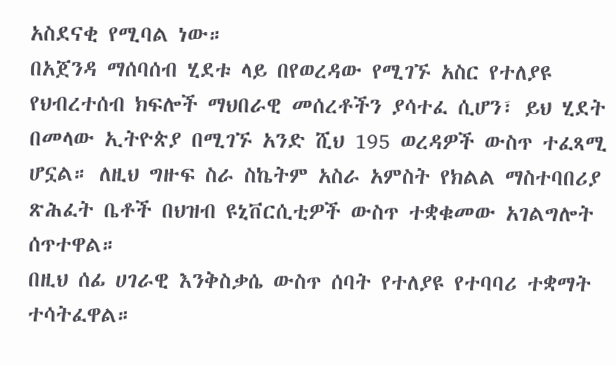አስደናቂ የሚባል ነው።
በአጀንዳ ማሰባሰብ ሂደቱ ላይ በየወረዳው የሚገኙ አስር የተለያዩ የህብረተሰብ ክፍሎች ማህበራዊ መሰረቶችን ያሳተፈ ሲሆን፣ ይህ ሂደት በመላው ኢትዮጵያ በሚገኙ አንድ ሺህ 195 ወረዳዎች ውስጥ ተፈጻሚ ሆኗል። ለዚህ ግዙፍ ስራ ስኬትም አስራ አምስት የክልል ማስተባበሪያ ጽሕፈት ቤቶች በህዝብ ዩኒቨርሲቲዎች ውስጥ ተቋቁመው አገልግሎት ሰጥተዋል።
በዚህ ሰፊ ሀገራዊ እንቅስቃሴ ውስጥ ሰባት የተለያዩ የተባባሪ ተቋማት ተሳትፈዋል።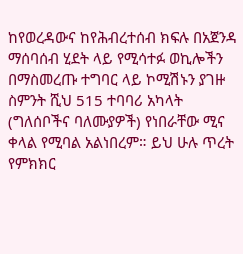ከየወረዳውና ከየሕብረተሰብ ክፍሉ በአጀንዳ ማሰባሰብ ሂደት ላይ የሚሳተፉ ወኪሎችን በማስመረጡ ተግባር ላይ ኮሚሽኑን ያገዙ ስምንት ሺህ 515 ተባባሪ አካላት (ግለሰቦችና ባለሙያዎች) የነበራቸው ሚና ቀላል የሚባል አልነበረም። ይህ ሁሉ ጥረት የምክክር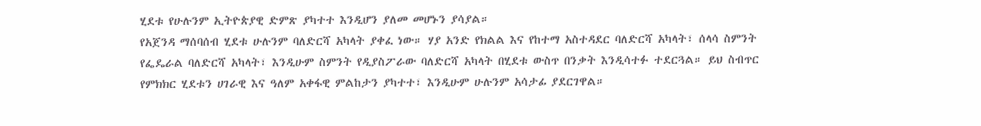ሂደቱ የሁሉንም ኢትዮጵያዊ ድምጽ ያካተተ እንዲሆን ያለመ መሆኑን ያሳያል።
የአጀንዳ ማሰባሰብ ሂደቱ ሁሉንም ባለድርሻ አካላት ያቀፈ ነው። ሃያ አንድ የክልል እና የከተማ አስተዳደር ባለድርሻ አካላት፣ ሰላሳ ስምንት የፌዴራል ባለድርሻ አካላት፣ እንዲሁም ስምንት የዲያስፖራው ባለድርሻ አካላት በሂደቱ ውስጥ በንቃት እንዲሳተፉ ተደርጓል። ይህ ስብጥር የምክክር ሂደቱን ሀገራዊ እና ዓለም አቀፋዊ ምልከታን ያካተተ፣ እንዲሁም ሁሉንም አሳታፊ ያደርገዋል።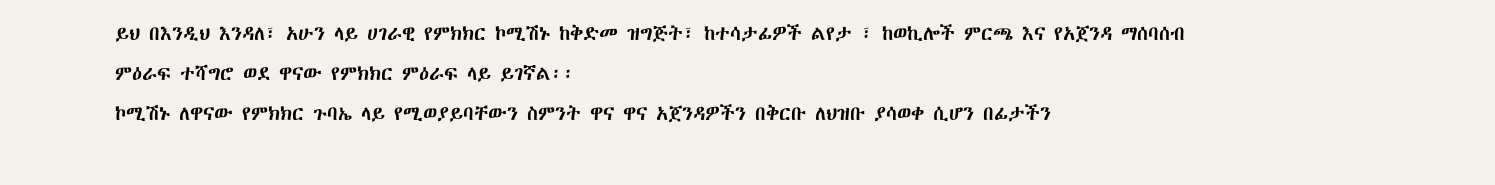ይህ በእንዲህ እንዳለ፣ አሁን ላይ ሀገራዊ የምክክር ኮሚሽኑ ከቅድመ ዝግጅት፣ ከተሳታፊዎች ልየታ ፣ ከወኪሎች ምርጫ እና የአጀንዳ ማሰባሰብ ምዕራፍ ተሻግሮ ወደ ዋናው የምክክር ምዕራፍ ላይ ይገኛል፡፡
ኮሚሽኑ ለዋናው የምክክር ጉባኤ ላይ የሚወያይባቸውን ስምንት ዋና ዋና አጀንዳዎችን በቅርቡ ለህዝቡ ያሳወቀ ሲሆን በፊታችን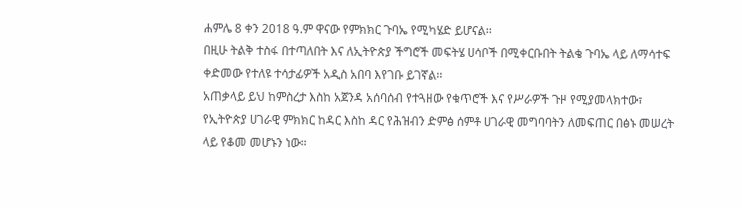ሐምሌ 8 ቀን 2018 ዓ.ም ዋናው የምክክር ጉባኤ የሚካሄድ ይሆናል፡፡
በዚሁ ትልቅ ተስፋ በተጣለበት እና ለኢትዮጵያ ችግሮች መፍትሄ ሀሳቦች በሚቀርቡበት ትልቄ ጉባኤ ላይ ለማሳተፍ ቀድመው የተለዩ ተሳታፊዎች አዲስ አበባ እየገቡ ይገኛል፡፡
አጠቃላይ ይህ ከምስረታ እስከ አጀንዳ አሰባሰብ የተጓዘው የቁጥሮች እና የሥራዎች ጉዞ የሚያመላክተው፣ የኢትዮጵያ ሀገራዊ ምክክር ከዳር እስከ ዳር የሕዝብን ድምፅ ሰምቶ ሀገራዊ መግባባትን ለመፍጠር በፅኑ መሠረት ላይ የቆመ መሆኑን ነው።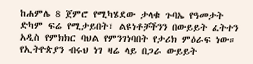ከሐምሌ 8 ጀምሮ የሚካሄደው ታላቁ ጉባኤ የዓመታት ድካም ፍሬ የሚታይበት፣ ልዩነቶቻችንን በውይይት ፈትተን አዲስ የምክክር ባህል የምንገነባበት የታሪክ ምዕራፍ ነው። የኢትዮጵያን ብሩህ ነገ ዛሬ ላይ በጋራ ውይይት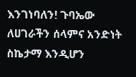እንገነባለን! ጉባኤው ለሀገራችን ሰላምና አንድነት ስኬታማ እንዲሆን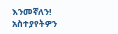እንመኛለን!
አስተያየትዎን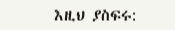እዚህ ያስፍሩ: